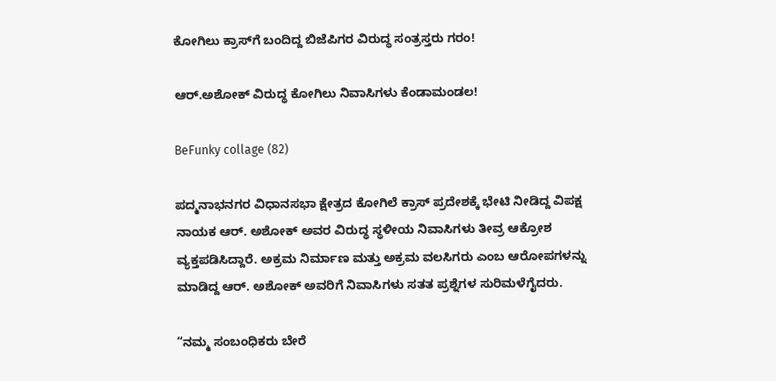ಕೋಗಿಲು ಕ್ರಾಸ್‌‌ಗೆ ಬಂದಿದ್ದ ಬಿಜೆಪಿಗರ ವಿರುದ್ಧ ಸಂತ್ರಸ್ತರು ಗರಂ!

ಆರ್‌.ಅಶೋಕ್‌ ವಿರುದ್ಧ ಕೋಗಿಲು ನಿವಾಸಿಗಳು ಕೆಂಡಾಮಂಡಲ!

BeFunky collage (82)

ಪದ್ಮನಾಭನಗರ ವಿಧಾನಸಭಾ ಕ್ಷೇತ್ರದ ಕೋಗಿಲೆ ಕ್ರಾಸ್ ಪ್ರದೇಶಕ್ಕೆ ಭೇಟಿ ನೀಡಿದ್ದ ವಿಪಕ್ಷ ನಾಯಕ ಆರ್. ಅಶೋಕ್ ಅವರ ವಿರುದ್ಧ ಸ್ಥಳೀಯ ನಿವಾಸಿಗಳು ತೀವ್ರ ಆಕ್ರೋಶ ವ್ಯಕ್ತಪಡಿಸಿದ್ದಾರೆ. ಅಕ್ರಮ ನಿರ್ಮಾಣ ಮತ್ತು ಅಕ್ರಮ ವಲಸಿಗರು ಎಂಬ ಆರೋಪಗಳನ್ನು ಮಾಡಿದ್ದ ಆರ್. ಅಶೋಕ್ ಅವರಿಗೆ ನಿವಾಸಿಗಳು ಸತತ ಪ್ರಶ್ನೆಗಳ ಸುರಿಮಳೆಗೈದರು.

“ನಮ್ಮ ಸಂಬಂಧಿಕರು ಬೇರೆ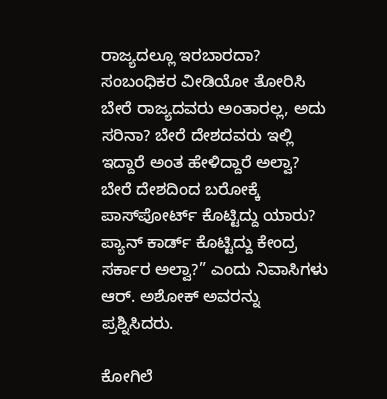ರಾಜ್ಯದಲ್ಲೂ ಇರಬಾರದಾ? ಸಂಬಂಧಿಕರ ವೀಡಿಯೋ ತೋರಿಸಿ ಬೇರೆ ರಾಜ್ಯದವರು ಅಂತಾರಲ್ಲ, ಅದು ಸರಿನಾ? ಬೇರೆ ದೇಶದವರು ಇಲ್ಲಿ ಇದ್ದಾರೆ ಅಂತ ಹೇಳಿದ್ದಾರೆ ಅಲ್ವಾ? ಬೇರೆ ದೇಶದಿಂದ ಬರೋಕ್ಕೆ ಪಾಸ್‌ಪೋರ್ಟ್ ಕೊಟ್ಟಿದ್ದು ಯಾರು? ಪ್ಯಾನ್ ಕಾರ್ಡ್ ಕೊಟ್ಟಿದ್ದು ಕೇಂದ್ರ ಸರ್ಕಾರ ಅಲ್ವಾ?” ಎಂದು ನಿವಾಸಿಗಳು ಆರ್. ಅಶೋಕ್ ಅವರನ್ನು ಪ್ರಶ್ನಿಸಿದರು.

ಕೋಗಿಲೆ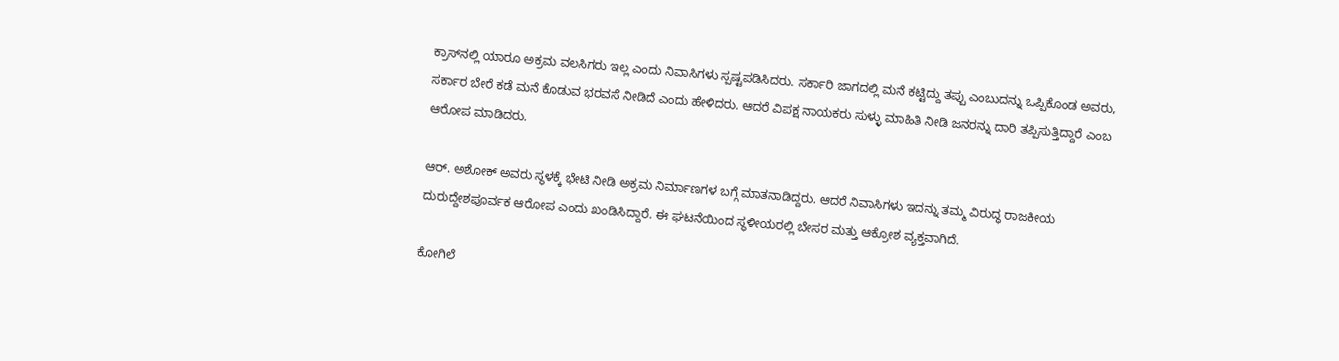ಕ್ರಾಸ್‌ನಲ್ಲಿ ಯಾರೂ ಅಕ್ರಮ ವಲಸಿಗರು ಇಲ್ಲ ಎಂದು ನಿವಾಸಿಗಳು ಸ್ಪಷ್ಟಪಡಿಸಿದರು. ಸರ್ಕಾರಿ ಜಾಗದಲ್ಲಿ ಮನೆ ಕಟ್ಟಿದ್ದು ತಪ್ಪು ಎಂಬುದನ್ನು ಒಪ್ಪಿಕೊಂಡ ಅವರು, ಸರ್ಕಾರ ಬೇರೆ ಕಡೆ ಮನೆ ಕೊಡುವ ಭರವಸೆ ನೀಡಿದೆ ಎಂದು ಹೇಳಿದರು. ಆದರೆ ವಿಪಕ್ಷ ನಾಯಕರು ಸುಳ್ಳು ಮಾಹಿತಿ ನೀಡಿ ಜನರನ್ನು ದಾರಿ ತಪ್ಪಿಸುತ್ತಿದ್ದಾರೆ ಎಂಬ ಆರೋಪ ಮಾಡಿದರು.

ಆರ್. ಅಶೋಕ್ ಅವರು ಸ್ಥಳಕ್ಕೆ ಭೇಟಿ ನೀಡಿ ಅಕ್ರಮ ನಿರ್ಮಾಣಗಳ ಬಗ್ಗೆ ಮಾತನಾಡಿದ್ದರು. ಆದರೆ ನಿವಾಸಿಗಳು ಇದನ್ನು ತಮ್ಮ ವಿರುದ್ಧ ರಾಜಕೀಯ ದುರುದ್ದೇಶಪೂರ್ವಕ ಆರೋಪ ಎಂದು ಖಂಡಿಸಿದ್ದಾರೆ. ಈ ಘಟನೆಯಿಂದ ಸ್ಥಳೀಯರಲ್ಲಿ ಬೇಸರ ಮತ್ತು ಆಕ್ರೋಶ ವ್ಯಕ್ತವಾಗಿದೆ.

ಕೋಗಿಲೆ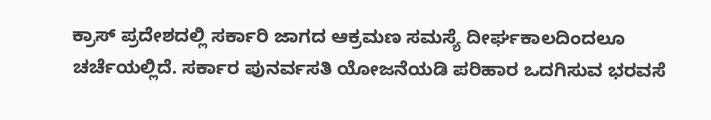ಕ್ರಾಸ್ ಪ್ರದೇಶದಲ್ಲಿ ಸರ್ಕಾರಿ ಜಾಗದ ಆಕ್ರಮಣ ಸಮಸ್ಯೆ ದೀರ್ಘಕಾಲದಿಂದಲೂ ಚರ್ಚೆಯಲ್ಲಿದೆ. ಸರ್ಕಾರ ಪುನರ್ವಸತಿ ಯೋಜನೆಯಡಿ ಪರಿಹಾರ ಒದಗಿಸುವ ಭರವಸೆ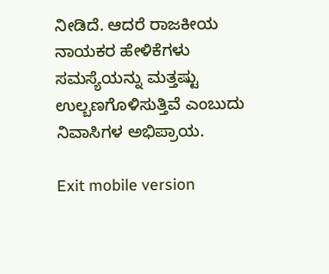ನೀಡಿದೆ. ಆದರೆ ರಾಜಕೀಯ ನಾಯಕರ ಹೇಳಿಕೆಗಳು ಸಮಸ್ಯೆಯನ್ನು ಮತ್ತಷ್ಟು ಉಲ್ಬಣಗೊಳಿಸುತ್ತಿವೆ ಎಂಬುದು ನಿವಾಸಿಗಳ ಅಭಿಪ್ರಾಯ.

Exit mobile version